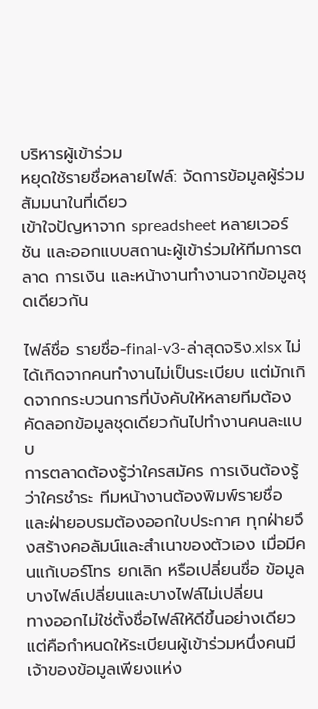บริหารผู้เข้าร่วม
หยุดใช้รายชื่อหลายไฟล์: จัดการข้อมูลผู้ร่วมสัมมนาในที่เดียว
เข้าใจปัญหาจาก spreadsheet หลายเวอร์ชัน และออกแบบสถานะผู้เข้าร่วมให้ทีมการตลาด การเงิน และหน้างานทำงานจากข้อมูลชุดเดียวกัน

ไฟล์ชื่อ รายชื่อ-final-v3-ล่าสุดจริง.xlsx ไม่ได้เกิดจากคนทำงานไม่เป็นระเบียบ แต่มักเกิดจากกระบวนการที่บังคับให้หลายทีมต้องคัดลอกข้อมูลชุดเดียวกันไปทำงานคนละแบบ
การตลาดต้องรู้ว่าใครสมัคร การเงินต้องรู้ว่าใครชำระ ทีมหน้างานต้องพิมพ์รายชื่อ และฝ่ายอบรมต้องออกใบประกาศ ทุกฝ่ายจึงสร้างคอลัมน์และสำเนาของตัวเอง เมื่อมีคนแก้เบอร์โทร ยกเลิก หรือเปลี่ยนชื่อ ข้อมูลบางไฟล์เปลี่ยนและบางไฟล์ไม่เปลี่ยน
ทางออกไม่ใช่ตั้งชื่อไฟล์ให้ดีขึ้นอย่างเดียว แต่คือกำหนดให้ระเบียนผู้เข้าร่วมหนึ่งคนมีเจ้าของข้อมูลเพียงแห่ง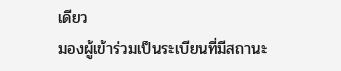เดียว
มองผู้เข้าร่วมเป็นระเบียนที่มีสถานะ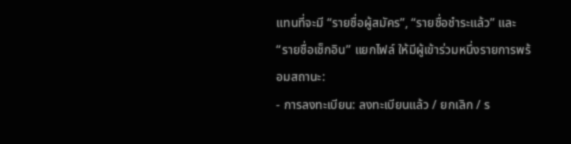แทนที่จะมี “รายชื่อผู้สมัคร”, “รายชื่อชำระแล้ว” และ “รายชื่อเช็กอิน” แยกไฟล์ ให้มีผู้เข้าร่วมหนึ่งรายการพร้อมสถานะ:
- การลงทะเบียน: ลงทะเบียนแล้ว / ยกเลิก / ร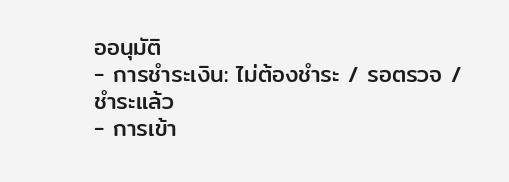ออนุมัติ
- การชำระเงิน: ไม่ต้องชำระ / รอตรวจ / ชำระแล้ว
- การเข้า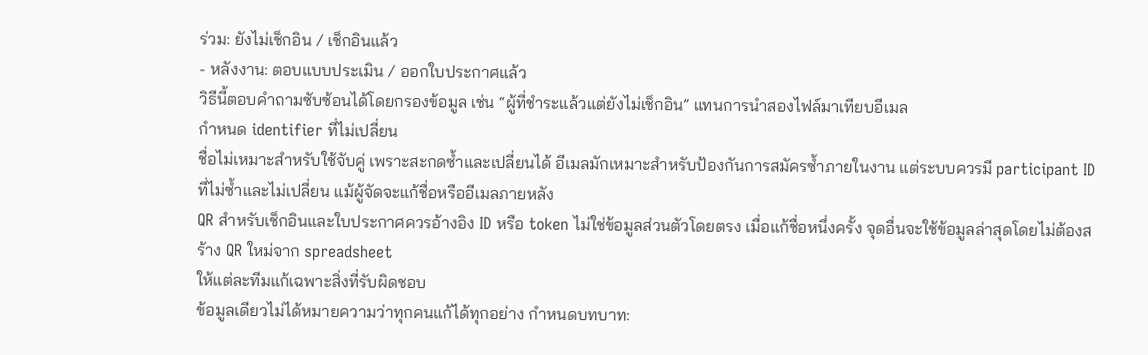ร่วม: ยังไม่เช็กอิน / เช็กอินแล้ว
- หลังงาน: ตอบแบบประเมิน / ออกใบประกาศแล้ว
วิธีนี้ตอบคำถามซับซ้อนได้โดยกรองข้อมูล เช่น “ผู้ที่ชำระแล้วแต่ยังไม่เช็กอิน” แทนการนำสองไฟล์มาเทียบอีเมล
กำหนด identifier ที่ไม่เปลี่ยน
ชื่อไม่เหมาะสำหรับใช้จับคู่ เพราะสะกดซ้ำและเปลี่ยนได้ อีเมลมักเหมาะสำหรับป้องกันการสมัครซ้ำภายในงาน แต่ระบบควรมี participant ID ที่ไม่ซ้ำและไม่เปลี่ยน แม้ผู้จัดจะแก้ชื่อหรืออีเมลภายหลัง
QR สำหรับเช็กอินและใบประกาศควรอ้างอิง ID หรือ token ไม่ใช่ข้อมูลส่วนตัวโดยตรง เมื่อแก้ชื่อหนึ่งครั้ง จุดอื่นจะใช้ข้อมูลล่าสุดโดยไม่ต้องสร้าง QR ใหม่จาก spreadsheet
ให้แต่ละทีมแก้เฉพาะสิ่งที่รับผิดชอบ
ข้อมูลเดียวไม่ได้หมายความว่าทุกคนแก้ได้ทุกอย่าง กำหนดบทบาท: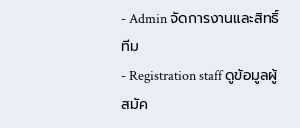- Admin จัดการงานและสิทธิ์ทีม
- Registration staff ดูข้อมูลผู้สมัค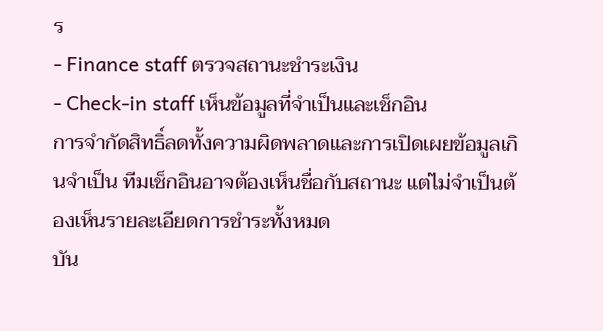ร
- Finance staff ตรวจสถานะชำระเงิน
- Check-in staff เห็นข้อมูลที่จำเป็นและเช็กอิน
การจำกัดสิทธิ์ลดทั้งความผิดพลาดและการเปิดเผยข้อมูลเกินจำเป็น ทีมเช็กอินอาจต้องเห็นชื่อกับสถานะ แต่ไม่จำเป็นต้องเห็นรายละเอียดการชำระทั้งหมด
บัน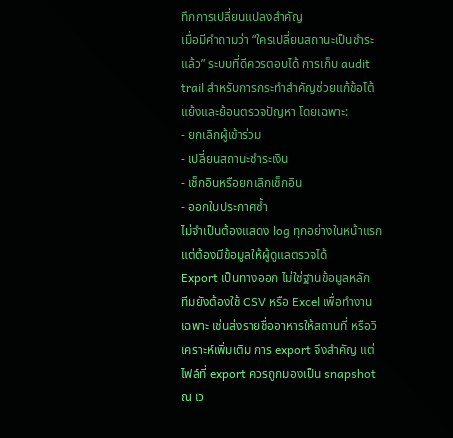ทึกการเปลี่ยนแปลงสำคัญ
เมื่อมีคำถามว่า “ใครเปลี่ยนสถานะเป็นชำระแล้ว” ระบบที่ดีควรตอบได้ การเก็บ audit trail สำหรับการกระทำสำคัญช่วยแก้ข้อโต้แย้งและย้อนตรวจปัญหา โดยเฉพาะ:
- ยกเลิกผู้เข้าร่วม
- เปลี่ยนสถานะชำระเงิน
- เช็กอินหรือยกเลิกเช็กอิน
- ออกใบประกาศซ้ำ
ไม่จำเป็นต้องแสดง log ทุกอย่างในหน้าแรก แต่ต้องมีข้อมูลให้ผู้ดูแลตรวจได้
Export เป็นทางออก ไม่ใช่ฐานข้อมูลหลัก
ทีมยังต้องใช้ CSV หรือ Excel เพื่อทำงานเฉพาะ เช่นส่งรายชื่ออาหารให้สถานที่ หรือวิเคราะห์เพิ่มเติม การ export จึงสำคัญ แต่ไฟล์ที่ export ควรถูกมองเป็น snapshot ณ เว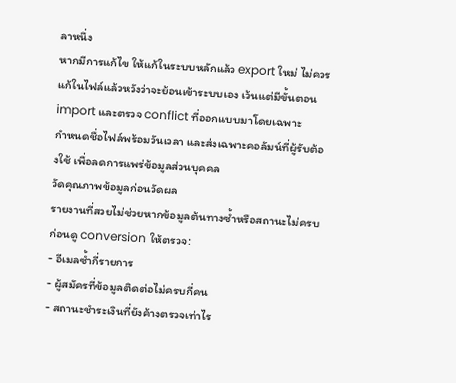ลาหนึ่ง
หากมีการแก้ไข ให้แก้ในระบบหลักแล้ว export ใหม่ ไม่ควรแก้ในไฟล์แล้วหวังว่าจะย้อนเข้าระบบเอง เว้นแต่มีขั้นตอน import และตรวจ conflict ที่ออกแบบมาโดยเฉพาะ
กำหนดชื่อไฟล์พร้อมวันเวลา และส่งเฉพาะคอลัมน์ที่ผู้รับต้องใช้ เพื่อลดการแพร่ข้อมูลส่วนบุคคล
วัดคุณภาพข้อมูลก่อนวัดผล
รายงานที่สวยไม่ช่วยหากข้อมูลต้นทางซ้ำหรือสถานะไม่ครบ ก่อนดู conversion ให้ตรวจ:
- อีเมลซ้ำกี่รายการ
- ผู้สมัครที่ข้อมูลติดต่อไม่ครบกี่คน
- สถานะชำระเงินที่ยังค้างตรวจเท่าไร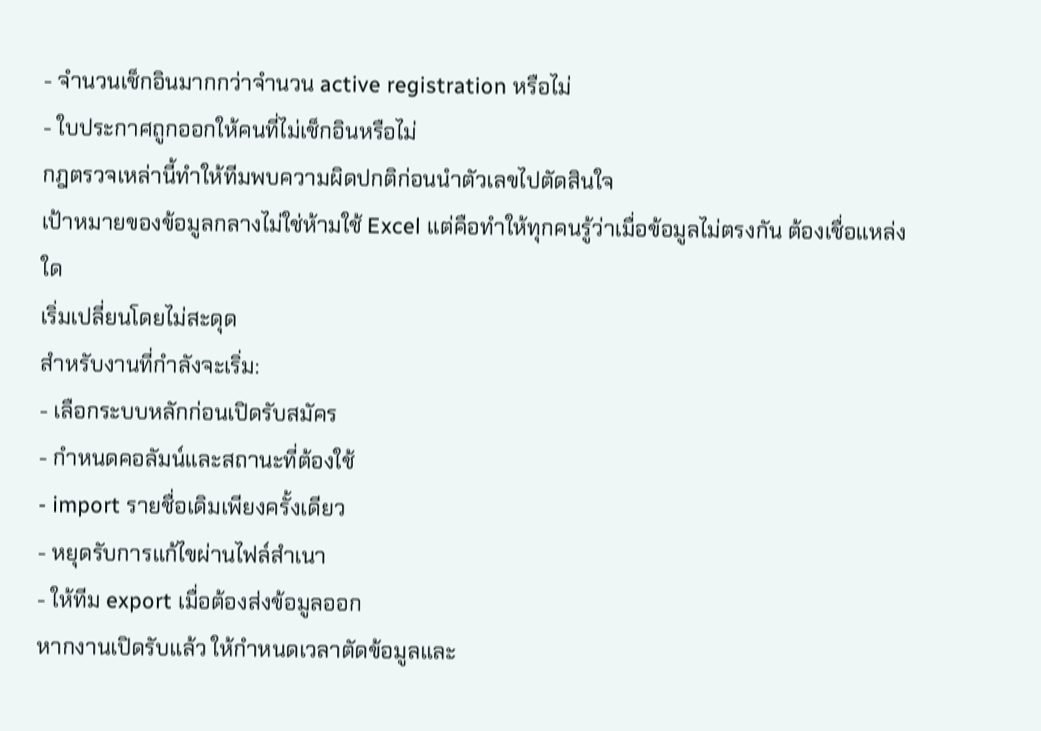- จำนวนเช็กอินมากกว่าจำนวน active registration หรือไม่
- ใบประกาศถูกออกให้คนที่ไม่เช็กอินหรือไม่
กฎตรวจเหล่านี้ทำให้ทีมพบความผิดปกติก่อนนำตัวเลขไปตัดสินใจ
เป้าหมายของข้อมูลกลางไม่ใช่ห้ามใช้ Excel แต่คือทำให้ทุกคนรู้ว่าเมื่อข้อมูลไม่ตรงกัน ต้องเชื่อแหล่งใด
เริ่มเปลี่ยนโดยไม่สะดุด
สำหรับงานที่กำลังจะเริ่ม:
- เลือกระบบหลักก่อนเปิดรับสมัคร
- กำหนดคอลัมน์และสถานะที่ต้องใช้
- import รายชื่อเดิมเพียงครั้งเดียว
- หยุดรับการแก้ไขผ่านไฟล์สำเนา
- ให้ทีม export เมื่อต้องส่งข้อมูลออก
หากงานเปิดรับแล้ว ให้กำหนดเวลาตัดข้อมูลและ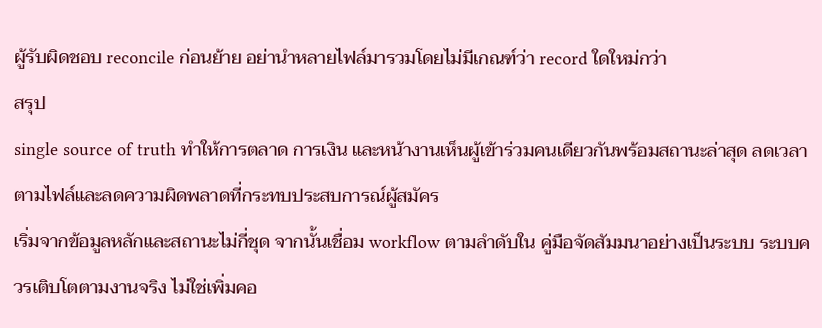ผู้รับผิดชอบ reconcile ก่อนย้าย อย่านำหลายไฟล์มารวมโดยไม่มีเกณฑ์ว่า record ใดใหม่กว่า
สรุป
single source of truth ทำให้การตลาด การเงิน และหน้างานเห็นผู้เข้าร่วมคนเดียวกันพร้อมสถานะล่าสุด ลดเวลาตามไฟล์และลดความผิดพลาดที่กระทบประสบการณ์ผู้สมัคร
เริ่มจากข้อมูลหลักและสถานะไม่กี่ชุด จากนั้นเชื่อม workflow ตามลำดับใน คู่มือจัดสัมมนาอย่างเป็นระบบ ระบบควรเติบโตตามงานจริง ไม่ใช่เพิ่มคอ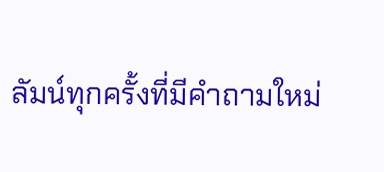ลัมน์ทุกครั้งที่มีคำถามใหม่